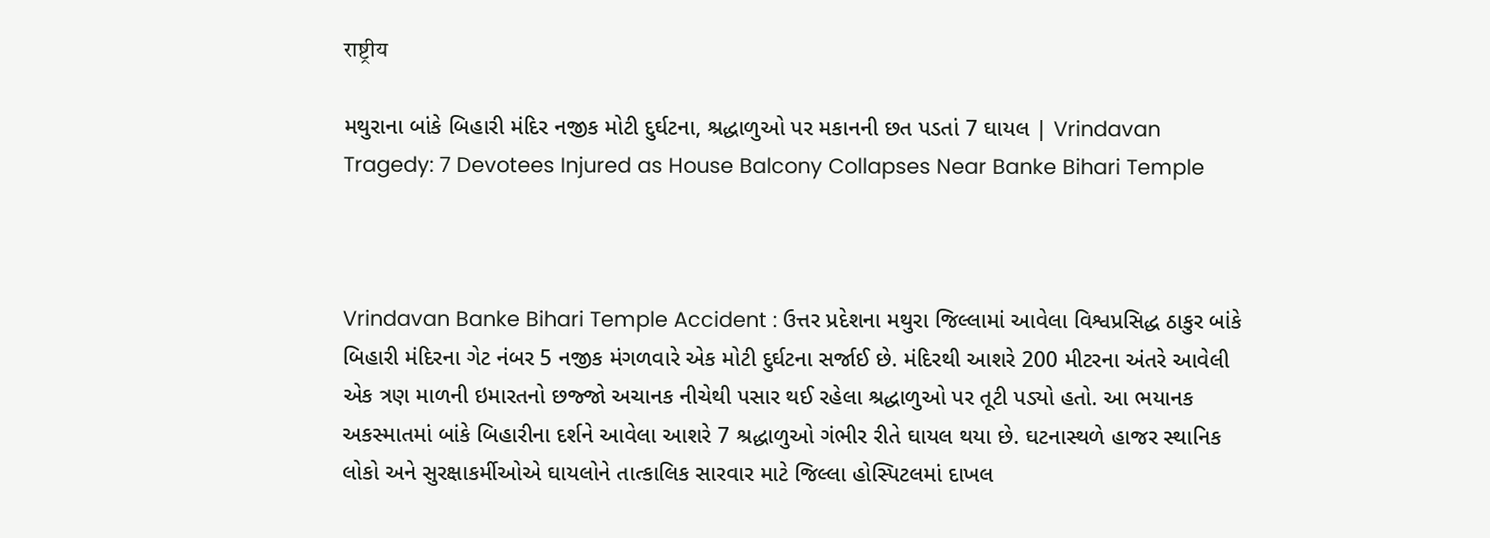राष्ट्रीय

મથુરાના બાંકે બિહારી મંદિર નજીક મોટી દુર્ઘટના, શ્રદ્ધાળુઓ પર મકાનની છત પડતાં 7 ઘાયલ | Vrindavan Tragedy: 7 Devotees Injured as House Balcony Collapses Near Banke Bihari Temple



Vrindavan Banke Bihari Temple Accident : ઉત્તર પ્રદેશના મથુરા જિલ્લામાં આવેલા વિશ્વપ્રસિદ્ધ ઠાકુર બાંકે બિહારી મંદિરના ગેટ નંબર 5 નજીક મંગળવારે એક મોટી દુર્ઘટના સર્જાઈ છે. મંદિરથી આશરે 200 મીટરના અંતરે આવેલી એક ત્રણ માળની ઇમારતનો છજ્જો અચાનક નીચેથી પસાર થઈ રહેલા શ્રદ્ધાળુઓ પર તૂટી પડ્યો હતો. આ ભયાનક અકસ્માતમાં બાંકે બિહારીના દર્શને આવેલા આશરે 7 શ્રદ્ધાળુઓ ગંભીર રીતે ઘાયલ થયા છે. ઘટનાસ્થળે હાજર સ્થાનિક લોકો અને સુરક્ષાકર્મીઓએ ઘાયલોને તાત્કાલિક સારવાર માટે જિલ્લા હોસ્પિટલમાં દાખલ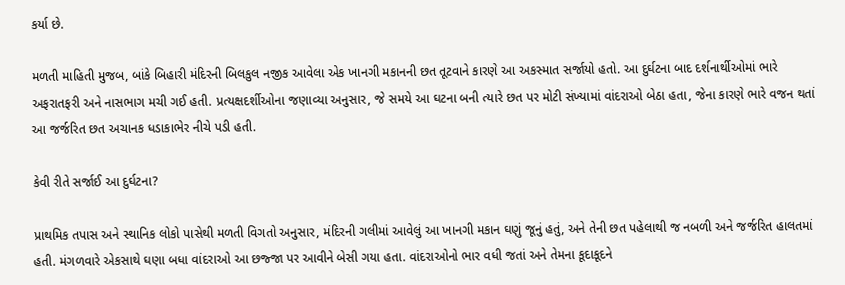કર્યા છે.

મળતી માહિતી મુજબ, બાંકે બિહારી મંદિરની બિલકુલ નજીક આવેલા એક ખાનગી મકાનની છત તૂટવાને કારણે આ અકસ્માત સર્જાયો હતો. આ દુર્ઘટના બાદ દર્શનાર્થીઓમાં ભારે અફરાતફરી અને નાસભાગ મચી ગઈ હતી. પ્રત્યક્ષદર્શીઓના જણાવ્યા અનુસાર, જે સમયે આ ઘટના બની ત્યારે છત પર મોટી સંખ્યામાં વાંદરાઓ બેઠા હતા, જેના કારણે ભારે વજન થતાં આ જર્જરિત છત અચાનક ધડાકાભેર નીચે પડી હતી.

કેવી રીતે સર્જાઈ આ દુર્ઘટના?

પ્રાથમિક તપાસ અને સ્થાનિક લોકો પાસેથી મળતી વિગતો અનુસાર, મંદિરની ગલીમાં આવેલું આ ખાનગી મકાન ઘણું જૂનું હતું, અને તેની છત પહેલાથી જ નબળી અને જર્જરિત હાલતમાં હતી. મંગળવારે એકસાથે ઘણા બધા વાંદરાઓ આ છજ્જા પર આવીને બેસી ગયા હતા. વાંદરાઓનો ભાર વધી જતાં અને તેમના કૂદાકૂદને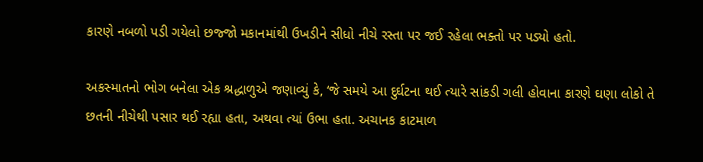કારણે નબળો પડી ગયેલો છજ્જો મકાનમાંથી ઉખડીને સીધો નીચે રસ્તા પર જઈ રહેલા ભક્તો પર પડ્યો હતો.

અકસ્માતનો ભોગ બનેલા એક શ્રદ્ધાળુએ જણાવ્યું કે, ‘જે સમયે આ દુર્ઘટના થઈ ત્યારે સાંકડી ગલી હોવાના કારણે ઘણા લોકો તે છતની નીચેથી પસાર થઈ રહ્યા હતા, અથવા ત્યાં ઉભા હતા. અચાનક કાટમાળ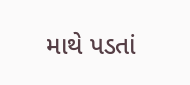માથે પડતાં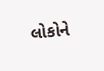લોકોને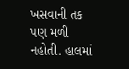ખસવાની તક પણ મળી નહોતી. હાલમાં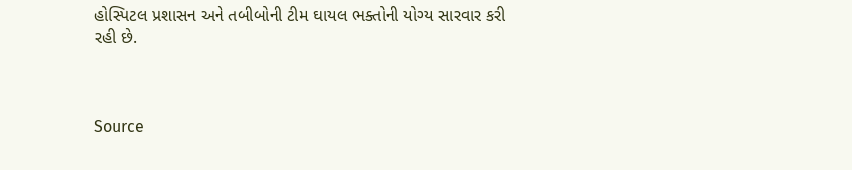હોસ્પિટલ પ્રશાસન અને તબીબોની ટીમ ઘાયલ ભક્તોની યોગ્ય સારવાર કરી રહી છે.



Source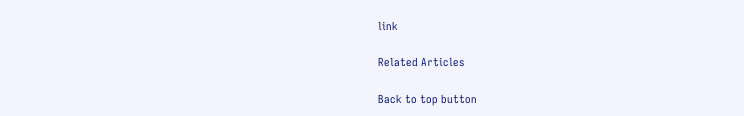link

Related Articles

Back to top button